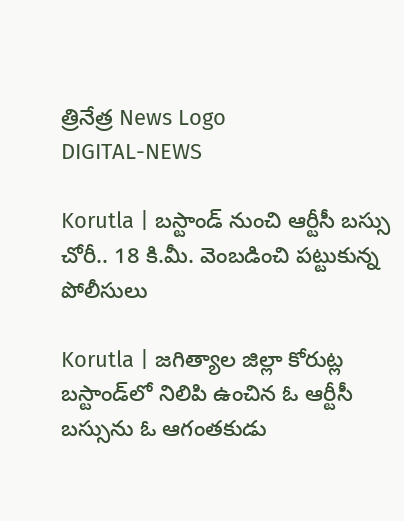త్రినేత్ర News Logo
DIGITAL-NEWS

Korutla | బ‌స్టాండ్ నుంచి ఆర్టీసీ బ‌స్సు చోరీ.. 18 కి.మీ. వెంబ‌డించి ప‌ట్టుకున్న‌ పోలీసులు

Korutla | జ‌గిత్యాల జిల్లా కోరుట్ల బ‌స్టాండ్‌లో నిలిపి ఉంచిన ఓ ఆర్టీసీ బ‌స్సును ఓ ఆగంత‌కుడు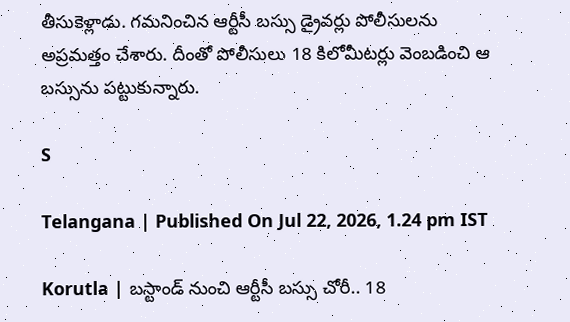తీసుకెళ్లాడు. గ‌మ‌నించిన ఆర్టీసీ బ‌స్సు డ్రైవ‌ర్లు పోలీసుల‌ను అప్ర‌మ‌త్తం చేశారు. దీంతో పోలీసులు 18 కిలోమీట‌ర్లు వెంబ‌డించి ఆ బ‌స్సును ప‌ట్టుకున్నారు.

S

Telangana | Published On Jul 22, 2026, 1.24 pm IST

Korutla | బ‌స్టాండ్ నుంచి ఆర్టీసీ బ‌స్సు చోరీ.. 18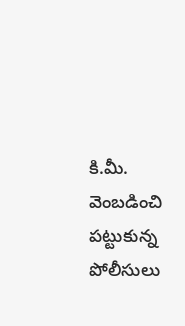కి.మీ. వెంబ‌డించి ప‌ట్టుకున్న‌ పోలీసులు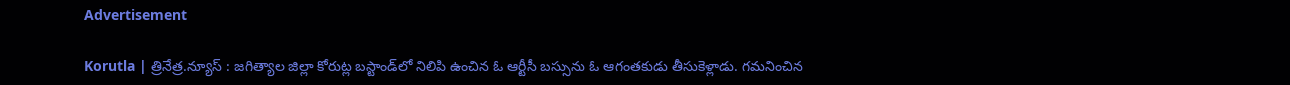Advertisement

Korutla | త్రినేత్ర‌.న్యూస్ : జ‌గిత్యాల జిల్లా కోరుట్ల బ‌స్టాండ్‌లో నిలిపి ఉంచిన ఓ ఆర్టీసీ బ‌స్సును ఓ ఆగంత‌కుడు తీసుకెళ్లాడు. గ‌మ‌నించిన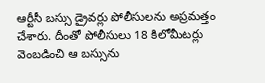ఆర్టీసీ బ‌స్సు డ్రైవ‌ర్లు పోలీసుల‌ను అప్ర‌మ‌త్తం చేశారు. దీంతో పోలీసులు 18 కిలోమీట‌ర్లు వెంబ‌డించి ఆ బ‌స్సును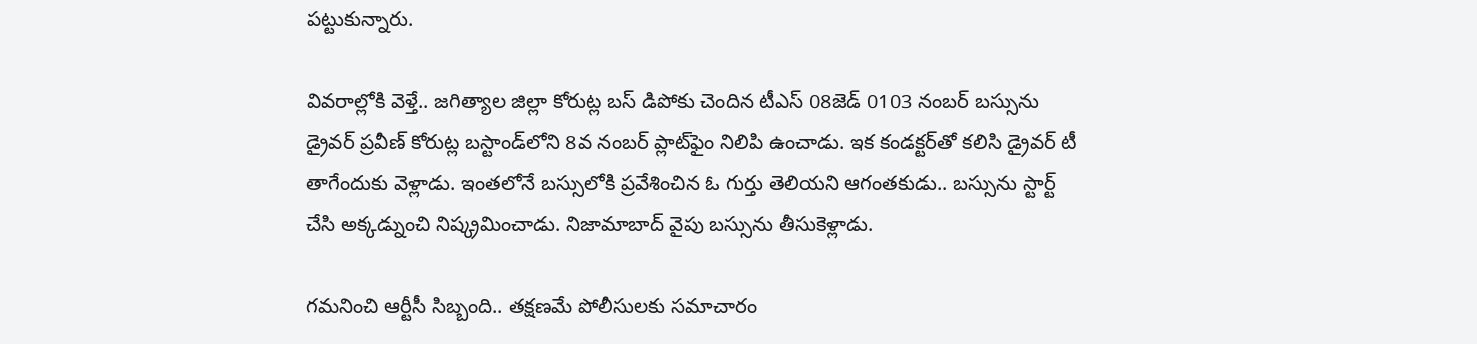ప‌ట్టుకున్నారు.

వివ‌రాల్లోకి వెళ్తే.. జ‌గిత్యాల జిల్లా కోరుట్ల బ‌స్ డిపోకు చెందిన టీఎస్ 08జెడ్ 0103 నంబ‌ర్ బ‌స్సును డ్రైవ‌ర్ ప్ర‌వీణ్ కోరుట్ల బ‌స్టాండ్‌లోని 8వ నంబ‌ర్ ప్లాట్‌ఫైం నిలిపి ఉంచాడు. ఇక కండ‌క్ట‌ర్‌తో క‌లిసి డ్రైవ‌ర్ టీ తాగేందుకు వెళ్లాడు. ఇంత‌లోనే బ‌స్సులోకి ప్ర‌వేశించిన ఓ గుర్తు తెలియ‌ని ఆగంతకుడు.. బ‌స్సును స్టార్ట్ చేసి అక్క‌డ్నుంచి నిష్క్ర‌మించాడు. నిజామాబాద్ వైపు బస్సును తీసుకెళ్లాడు.

గ‌మ‌నించి ఆర్టీసీ సిబ్బంది.. త‌క్ష‌ణ‌మే పోలీసుల‌కు స‌మాచారం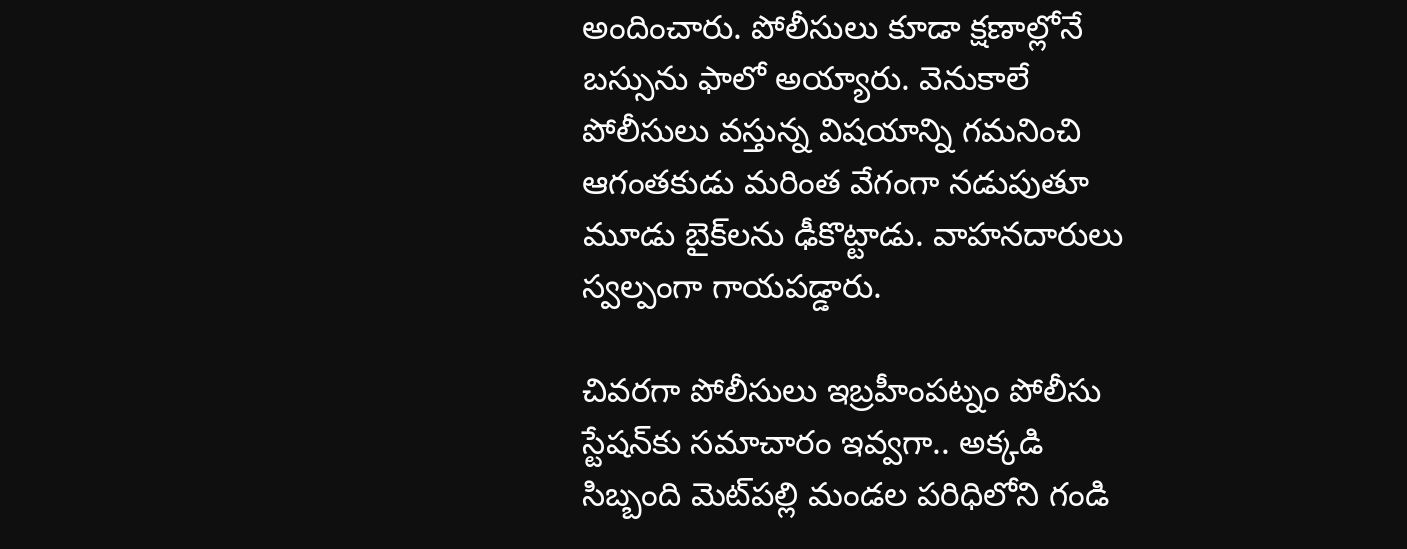అందించారు. పోలీసులు కూడా క్ష‌ణాల్లోనే బ‌స్సును ఫాలో అయ్యారు. వెనుకాలే పోలీసులు వ‌స్తున్న విష‌యాన్ని గ‌మ‌నించి ఆగంత‌కుడు మ‌రింత వేగంగా న‌డుపుతూ మూడు బైక్‌ల‌ను ఢీకొట్టాడు. వాహ‌న‌దారులు స్వ‌ల్పంగా గాయ‌ప‌డ్డారు.

చివ‌ర‌గా పోలీసులు ఇబ్రహీంపట్నం పోలీసు స్టేష‌న్‌కు సమాచారం ఇవ్వగా.. అక్కడి సిబ్బంది మెట్‌పల్లి మండల పరిధిలోని గండి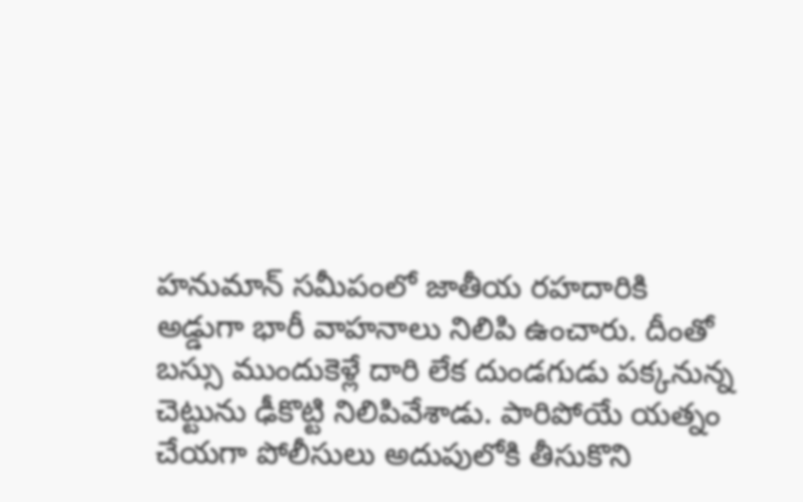హనుమాన్‌ సమీపంలో జాతీయ రహదారికి అడ్డుగా భారీ వాహనాలు నిలిపి ఉంచారు. దీంతో బస్సు ముందుకెళ్లే దారి లేక దుండగుడు పక్కనున్న చెట్టును ఢీకొట్టి నిలిపివేశాడు. పారిపోయే యత్నం చేయగా పోలీసులు అదుపులోకి తీసుకొని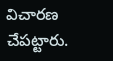విచారణ చేపట్టారు.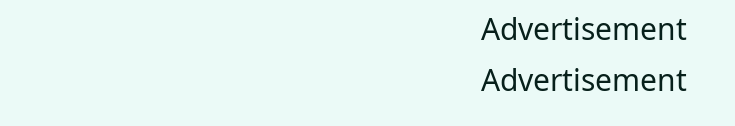Advertisement
Advertisement